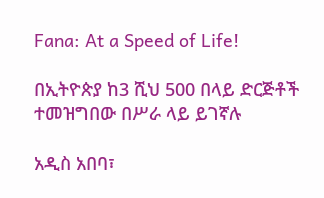Fana: At a Speed of Life!

በኢትዮጵያ ከ3 ሺህ 500 በላይ ድርጅቶች ተመዝግበው በሥራ ላይ ይገኛሉ

አዲስ አበባ፣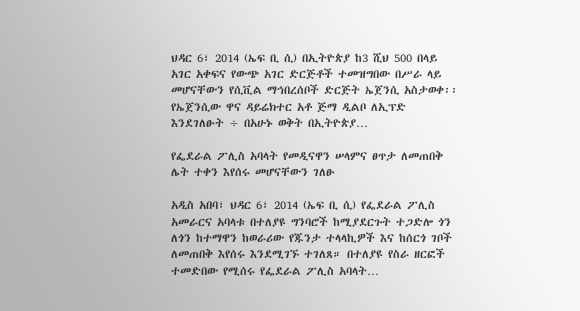ህዳር 6፣ 2014 (ኤፍ ቢ ሲ) በኢትዮጵያ ከ3 ሺህ 500 በላይ አገር አቀፍና የውጭ አገር ድርጅቶች ተመዝግበው በሥራ ላይ መሆናቸውን የሲቪል ማኅበረሰቦች ድርጅት ኤጀንሲ አስታወቀ፡፡ የኤጀንሲው ዋና ዳይሬክተር አቶ ጅማ ዲልቦ ለኢፕድ እንደገለፁት ÷ በአሁኑ ወቅት በኢትዮጵያ…

የፌደራል ፖሊስ አባላት የመዲናዋን ሠላምና ፀጥታ ለመጠበቅ ሌት ተቀን እየሰሩ መሆናቸውን ገለፁ

አዲስ አበባ፣ ህዳር 6፣ 2014 (ኤፍ ቢ ሲ) የፌደራል ፖሊስ አመራርና አባላቱ በተለያዩ ግንባሮች ከሚያደርጉት ተጋድሎ ጎን ለጎን ከተማዋን ከወራሪው የጁንታ ተላላኪዎች እና ከሰርጎ ገቦች ለመጠበቅ እየሰሩ እንደሚገኙ ተገለጸ። በተለያዩ የስራ ዘርፎች ተመድበው የሚሰሩ የፌደራል ፖሊስ አባላት…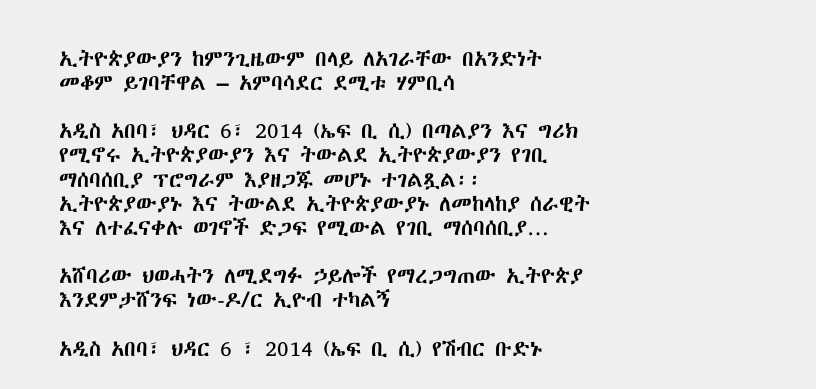ኢትዮጵያውያን ከምንጊዜውም በላይ ለአገራቸው በአንድነት መቆም ይገባቸዋል – አምባሳደር ደሚቱ ሃምቢሳ

አዲስ አበባ፣ ህዳር 6፣ 2014 (ኤፍ ቢ ሲ) በጣልያን እና ግሪክ የሚኖሩ ኢትዮጵያውያን እና ትውልደ ኢትዮጵያውያን የገቢ ማሰባሰቢያ ፕሮግራም እያዘጋጁ መሆኑ ተገልጿል፡፡ ኢትዮጵያውያኑ እና ትውልደ ኢትዮጵያውያኑ ለመከላከያ ሰራዊት እና ለተፈናቀሉ ወገኖች ድጋፍ የሚውል የገቢ ማሰባሰቢያ…

አሸባሪው ህወሓትን ለሚደግፉ ኃይሎች የማረጋግጠው ኢትዮጵያ እንደምታሸንፍ ነው-ዶ/ር ኢዮብ ተካልኝ

አዲስ አበባ፣ ህዳር 6 ፣ 2014 (ኤፍ ቢ ሲ) የሽብር ቡድኑ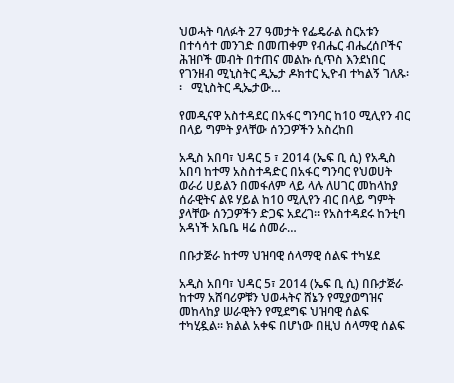ህወሓት ባለፉት 27 ዓመታት የፌዴራል ስርአቱን በተሳሳተ መንገድ በመጠቀም የብሔር ብሔረሰቦችና ሕዝቦች መብት በተጠና መልኩ ሲጥስ እንደነበር የገንዘብ ሚኒስትር ዲኤታ ዶክተር ኢዮብ ተካልኝ ገለጹ፡፡   ሚኒስትር ዲኤታው…

የመዲናዋ አስተዳደር በአፋር ግንባር ከ10 ሚሊየን ብር በላይ ግምት ያላቸው ሰንጋዎችን አስረከበ

አዲስ አበባ፣ ህዳር 5 ፣ 2014 (ኤፍ ቢ ሲ) የአዲስ አበባ ከተማ አስስተዳድር በአፋር ግንባር የህወሀት ወራሪ ሀይልን በመፋለም ላይ ላሉ ለሀገር መከላከያ ሰራዊትና ልዩ ሃይል ከ10 ሚሊየን ብር በላይ ግምት ያላቸው ሰንጋዎችን ድጋፍ አደረገ። የአስተዳደሩ ከንቲባ አዳነች አቤቤ ዛሬ ሰመራ…

በቡታጅራ ከተማ ህዝባዊ ሰላማዊ ሰልፍ ተካሄደ

አዲስ አበባ፣ ህዳር 5፣ 2014 (ኤፍ ቢ ሲ) በቡታጅራ ከተማ አሸባሪዎቹን ህወሓትና ሸኔን የሚያወግዝና መከላከያ ሠራዊትን የሚደግፍ ህዝባዊ ሰልፍ ተካሂዷል። ክልል አቀፍ በሆነው በዚህ ሰላማዊ ሰልፍ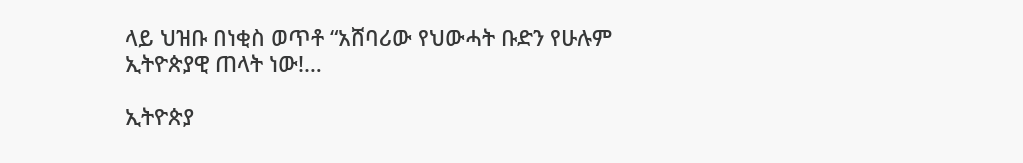ላይ ህዝቡ በነቂስ ወጥቶ “አሸባሪው የህውሓት ቡድን የሁሉም ኢትዮጵያዊ ጠላት ነው!…

ኢትዮጵያ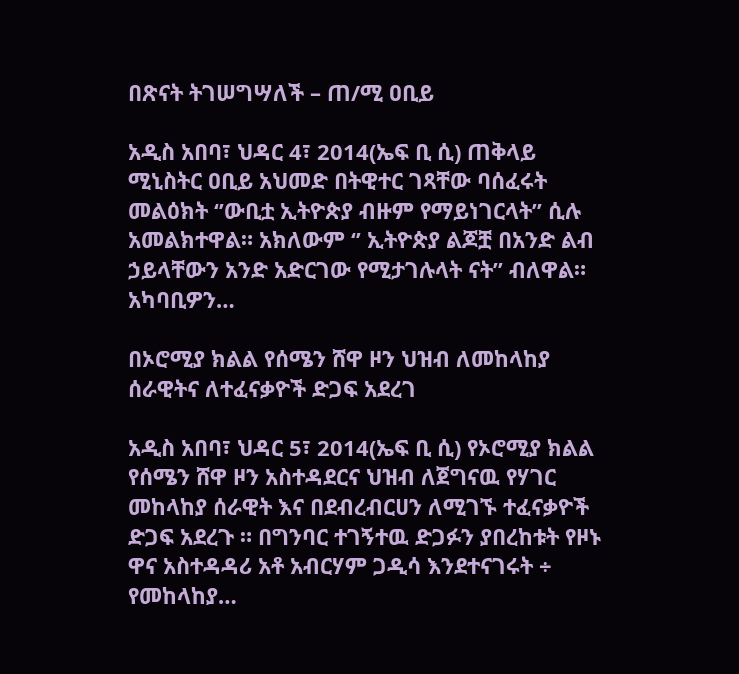በጽናት ትገሠግሣለች – ጠ/ሚ ዐቢይ

አዲስ አበባ፣ ህዳር 4፣ 2014(ኤፍ ቢ ሲ) ጠቅላይ ሚኒስትር ዐቢይ አህመድ በትዊተር ገጻቸው ባሰፈሩት መልዕክት ‘’ውቢቷ ኢትዮጵያ ብዙም የማይነገርላት’’ ሲሉ አመልክተዋል። አክለውም ‘’ ኢትዮጵያ ልጆቿ በአንድ ልብ ኃይላቸውን አንድ አድርገው የሚታገሉላት ናት’’ ብለዋል። አካባቢዎን…

በኦሮሚያ ክልል የሰሜን ሸዋ ዞን ህዝብ ለመከላከያ ሰራዊትና ለተፈናቃዮች ድጋፍ አደረገ

አዲስ አበባ፣ ህዳር 5፣ 2014(ኤፍ ቢ ሲ) የኦሮሚያ ክልል የሰሜን ሸዋ ዞን አስተዳደርና ህዝብ ለጀግናዉ የሃገር መከላከያ ሰራዊት እና በደብረብርሀን ለሚገኙ ተፈናቃዮች ድጋፍ አደረጉ ። በግንባር ተገኝተዉ ድጋፉን ያበረከቱት የዞኑ ዋና አስተዳዳሪ አቶ አብርሃም ጋዲሳ እንደተናገሩት ÷ የመከላከያ…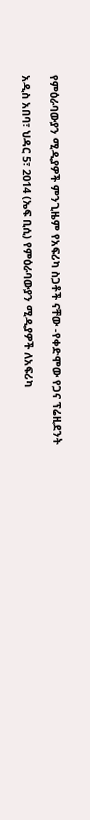የምዕራባውያን ሚዲያዎች ምንጊዜም የአፍሪካ ስጋቶች ናቸው -የቀድሞው የጋና ፕሬዚደንት

አዲስ አበባ፣ ህዳር 5፣ 2014 (ኤፍ ቢሲ) የምዕራባውያን ሚዲያዎች ለአፍሪካ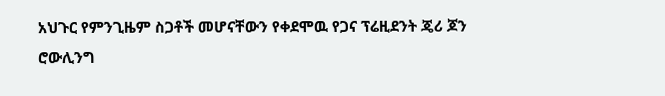አህጉር የምንጊዜም ስጋቶች መሆናቸውን የቀደሞዉ የጋና ፕሬዚደንት ጄሪ ጆን ሮውሊንግ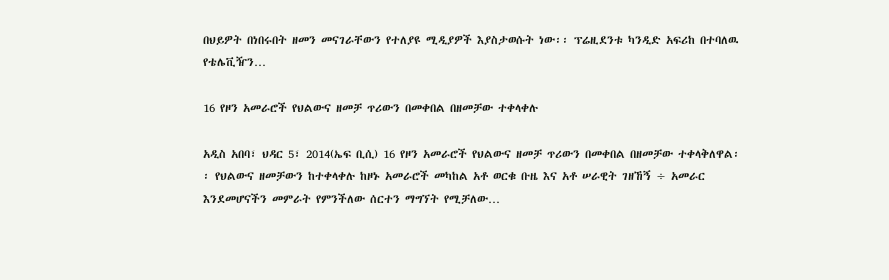በህይዎት በነበሩበት ዘመን መናገራቸውን የተለያዩ ሚዲያዎች እያስታወሱት ነው፡፡ ፕሬዚደንቱ ካንዲድ አፍሪከ በተባለዉ የቴሌቪዥን…

16 የዞን አመራሮች የህልውና ዘመቻ ጥሪውን በመቀበል በዘመቻው ተቀላቀሉ

አዲስ አበባ፣ ህዳር 5፣ 2014(ኤፍ ቢሲ) 16 የዞን አመራሮች የህልውና ዘመቻ ጥሪውን በመቀበል በዘመቻው ተቀላቅለዋል፡፡ የህልውና ዘመቻውን ከተቀላቀሉ ከዞኑ አመራሮች መካከል አቶ ወርቁ ቡዜ እና አቶ ሠራዊት ገዘኸኝ ÷ አመራር እንደመሆናችን መምራት የምንችለው ሰርተን ማግኘት የሚቻለው…